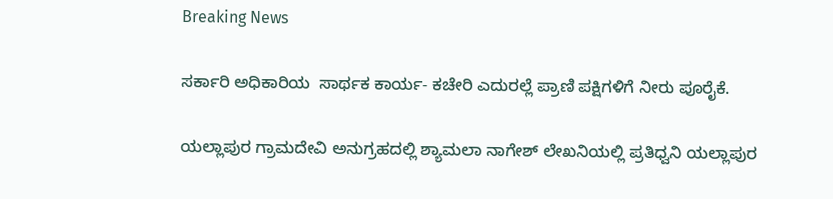Breaking News

ಸರ್ಕಾರಿ ಅಧಿಕಾರಿಯ  ಸಾರ್ಥಕ ಕಾರ್ಯ- ಕಚೇರಿ ಎದುರಲ್ಲೆ ಪ್ರಾಣಿ ಪಕ್ಷಿಗಳಿಗೆ ನೀರು ಪೂರೈಕೆ.

ಯಲ್ಲಾಪುರ ಗ್ರಾಮದೇವಿ ಅನುಗ್ರಹದಲ್ಲಿ ಶ್ಯಾಮಲಾ ನಾಗೇಶ್ ಲೇಖನಿಯಲ್ಲಿ ಪ್ರತಿಧ್ವನಿ ಯಲ್ಲಾಪುರ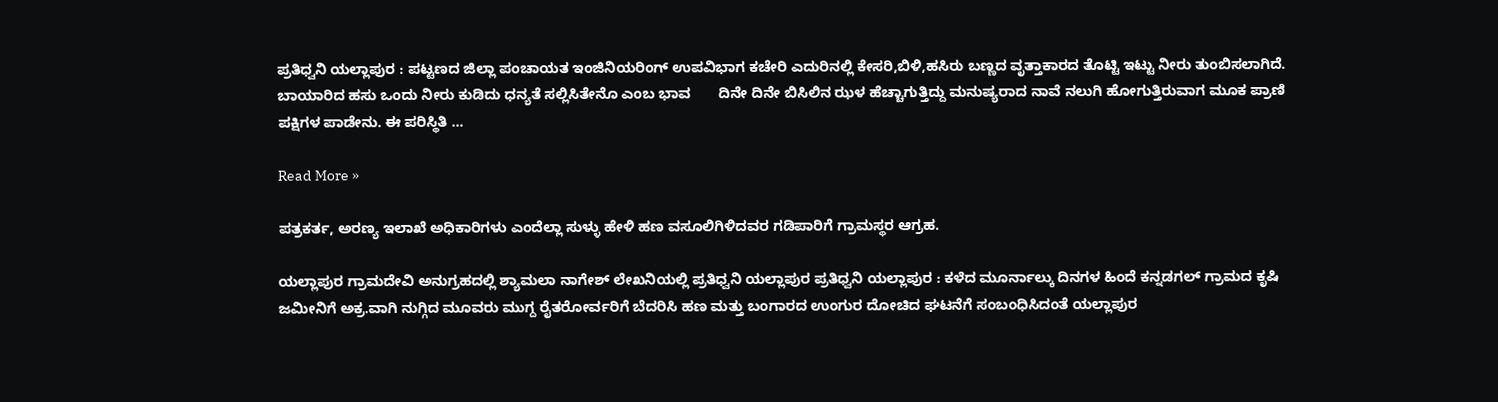ಪ್ರತಿಧ್ವನಿ ಯಲ್ಲಾಪುರ : ಪಟ್ಟಣದ ಜಿಲ್ಲಾ ಪಂಚಾಯತ ಇಂಜಿನಿಯರಿಂಗ್ ಉಪವಿಭಾಗ ಕಚೇರಿ ಎದುರಿನಲ್ಲಿ ಕೇಸರಿ,ಬಿಳಿ,ಹಸಿರು ಬಣ್ಣದ ವೃತ್ತಾಕಾರದ ತೊಟ್ಟಿ ಇಟ್ಟು ನೀರು ತುಂಬಿಸಲಾಗಿದೆ. ಬಾಯಾರಿದ ಹಸು ಒಂದು ನೀರು ಕುಡಿದು ಧನ್ಯತೆ ಸಲ್ಲಿಸಿತೇನೊ ಎಂಬ ಭಾವ       ದಿನೇ ದಿನೇ ಬಿಸಿಲಿನ ಝಳ ಹೆಚ್ಚಾಗುತ್ತಿದ್ದು ಮನುಷ್ಯರಾದ ನಾವೆ ನಲುಗಿ ಹೋಗುತ್ತಿರುವಾಗ ಮೂಕ ಪ್ರಾಣಿ ಪಕ್ಷಿಗಳ ಪಾಡೇನು. ಈ ಪರಿಸ್ಥಿತಿ …

Read More »

ಪತ್ರಕರ್ತ, ಅರಣ್ಯ ಇಲಾಖೆ ಅಧಿಕಾರಿಗಳು ಎಂದೆಲ್ಲಾ ಸುಳ್ಳು ಹೇಳಿ ಹಣ ವಸೂಲಿಗಿಳಿದವರ ಗಡಿಪಾರಿಗೆ ಗ್ರಾಮಸ್ಥರ ಆಗ್ರಹ.

ಯಲ್ಲಾಪುರ ಗ್ರಾಮದೇವಿ ಅನುಗ್ರಹದಲ್ಲಿ ಶ್ಯಾಮಲಾ ನಾಗೇಶ್ ಲೇಖನಿಯಲ್ಲಿ ಪ್ರತಿಧ್ವನಿ ಯಲ್ಲಾಪುರ ಪ್ರತಿಧ್ವನಿ ಯಲ್ಲಾಪುರ : ಕಳೆದ ಮೂರ್ನಾಲ್ಕು ದಿನಗಳ ಹಿಂದೆ ಕನ್ನಡಗಲ್ ಗ್ರಾಮದ ಕೃಷಿ ಜಮೀನಿಗೆ ಅಕ್ರ.ವಾಗಿ ನುಗ್ಗಿದ ಮೂವರು ಮುಗ್ದ ರೈತರೋರ್ವರಿಗೆ ಬೆದರಿಸಿ ಹಣ ಮತ್ತು ಬಂಗಾರದ ಉಂಗುರ ದೋಚಿದ ಘಟನೆಗೆ ಸಂಬಂಧಿಸಿದಂತೆ ಯಲ್ಲಾಪುರ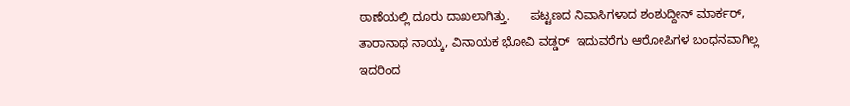ಠಾಣೆಯಲ್ಲಿ ದೂರು ದಾಖಲಾಗಿತ್ತು.      ಪಟ್ಟಣದ ನಿವಾಸಿಗಳಾದ ಶಂಶುದ್ದೀನ್ ಮಾರ್ಕರ್, ತಾರಾನಾಥ ನಾಯ್ಕ, ವಿನಾಯಕ ಭೋವಿ ವಡ್ಡರ್  ಇದುವರೆಗು ಆರೋಪಿಗಳ ಬಂಧನವಾಗಿಲ್ಲ ಇದರಿಂದ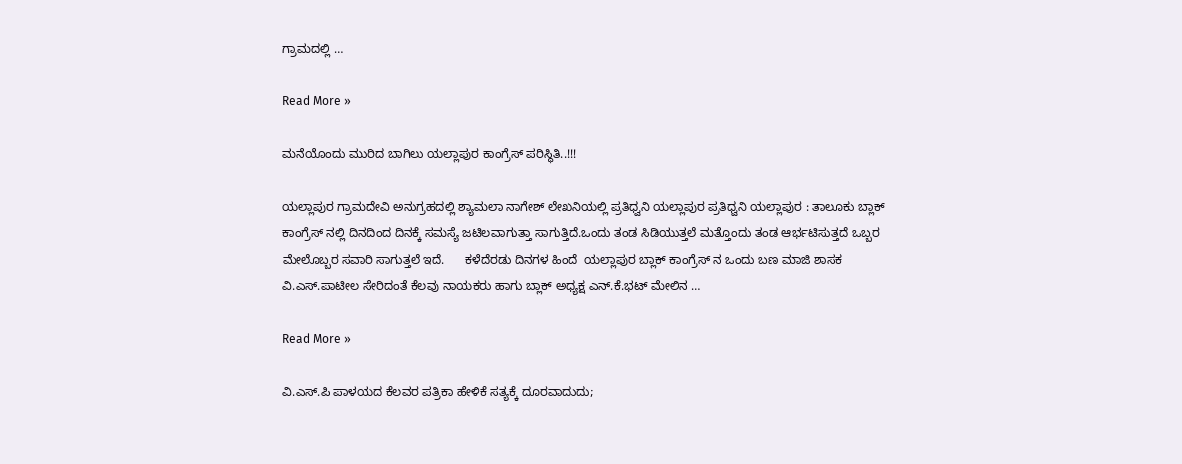ಗ್ರಾಮದಲ್ಲಿ …

Read More »

ಮನೆಯೊಂದು ಮುರಿದ ಬಾಗಿಲು ಯಲ್ಲಾಪುರ ಕಾಂಗ್ರೆಸ್ ಪರಿಸ್ಥಿತಿ..!!!

ಯಲ್ಲಾಪುರ ಗ್ರಾಮದೇವಿ ಅನುಗ್ರಹದಲ್ಲಿ ಶ್ಯಾಮಲಾ ನಾಗೇಶ್ ಲೇಖನಿಯಲ್ಲಿ ಪ್ರತಿಧ್ವನಿ ಯಲ್ಲಾಪುರ ಪ್ರತಿಧ್ವನಿ ಯಲ್ಲಾಪುರ : ತಾಲೂಕು ಬ್ಲಾಕ್ ಕಾಂಗ್ರೆಸ್ ನಲ್ಲಿ ದಿನದಿಂದ ದಿನಕ್ಕೆ ಸಮಸ್ಯೆ ಜಟಿಲವಾಗುತ್ತಾ ಸಾಗುತ್ತಿದೆ.ಒಂದು ತಂಡ ಸಿಡಿಯುತ್ತಲೆ ಮತ್ತೊಂದು ತಂಡ ಆರ್ಭಟಿಸುತ್ತದೆ ಒಬ್ಬರ ಮೇಲೊಬ್ಬರ ಸವಾರಿ ಸಾಗುತ್ತಲೆ ಇದೆ.      ಕಳೆದೆರಡು ದಿನಗಳ ಹಿಂದೆ  ಯಲ್ಲಾಪುರ ಬ್ಲಾಕ್ ಕಾಂಗ್ರೆಸ್ ನ ಒಂದು ಬಣ ಮಾಜಿ ಶಾಸಕ ವಿ.ಎಸ್.ಪಾಟೀಲ ಸೇರಿದಂತೆ ಕೆಲವು ನಾಯಕರು ಹಾಗು ಬ್ಲಾಕ್ ಅಧ್ಯಕ್ಷ ಎನ್.ಕೆ.ಭಟ್ ಮೇಲಿನ …

Read More »

ವಿ‌.ಎಸ್.ಪಿ ಪಾಳಯದ ಕೆಲವರ ಪತ್ರಿಕಾ ಹೇಳಿಕೆ ಸತ್ಯಕ್ಕೆ ದೂರವಾದುದು;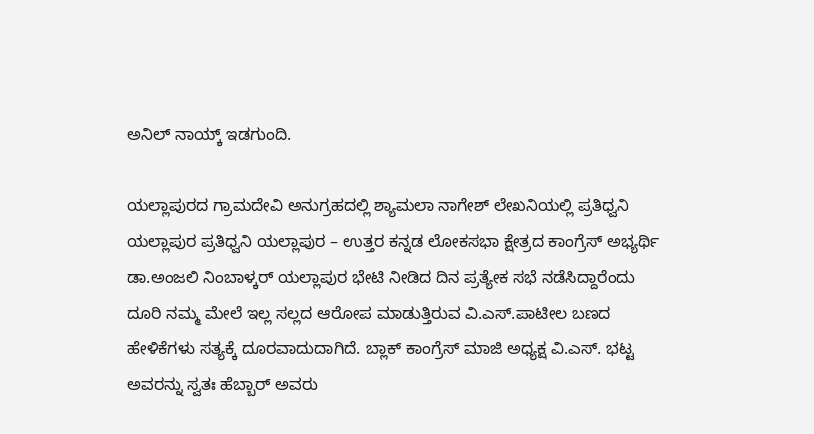ಅನಿಲ್ ನಾಯ್ಕ್ ಇಡಗುಂದಿ.

ಯಲ್ಲಾಪುರದ ಗ್ರಾಮದೇವಿ ಅನುಗ್ರಹದಲ್ಲಿ ಶ್ಯಾಮಲಾ ನಾಗೇಶ್ ಲೇಖನಿಯಲ್ಲಿ ಪ್ರತಿಧ್ವನಿ ಯಲ್ಲಾಪುರ ಪ್ರತಿಧ್ವನಿ ಯಲ್ಲಾಪುರ – ಉತ್ತರ ಕನ್ನಡ ಲೋಕಸಭಾ ಕ್ಷೇತ್ರದ ಕಾಂಗ್ರೆಸ್ ಅಭ್ಯರ್ಥಿ ಡಾ.ಅಂಜಲಿ ನಿಂಬಾಳ್ಕರ್ ಯಲ್ಲಾಪುರ ಭೇಟಿ ನೀಡಿದ ದಿನ ಪ್ರತ್ಯೇಕ ಸಭೆ ನಡೆಸಿದ್ದಾರೆಂದು ದೂರಿ ನಮ್ಮ ಮೇಲೆ ಇಲ್ಲ ಸಲ್ಲದ ಆರೋಪ ಮಾಡುತ್ತಿರುವ ವಿ.ಎಸ್.ಪಾಟೀಲ ಬಣದ ಹೇಳಿಕೆಗಳು ಸತ್ಯಕ್ಕೆ ದೂರವಾದುದಾಗಿದೆ. ಬ್ಲಾಕ್ ಕಾಂಗ್ರೆಸ್ ಮಾಜಿ ಅಧ್ಯಕ್ಷ ವಿ.ಎಸ್. ಭಟ್ಟ ಅವರನ್ನು ಸ್ವತಃ ಹೆಬ್ಬಾರ್ ಅವರು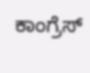ಕಾಂಗ್ರೆಸ್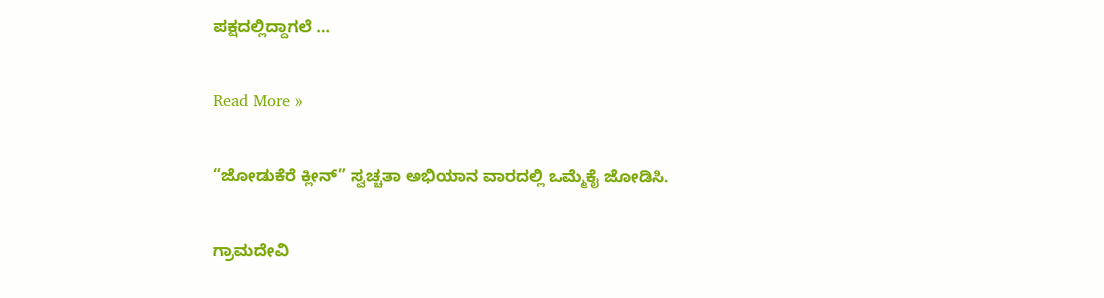ಪಕ್ಷದಲ್ಲಿದ್ದಾಗಲೆ …

Read More »

“ಜೋಡುಕೆರೆ ಕ್ಲೀನ್” ಸ್ವಚ್ಚತಾ ಅಭಿಯಾನ ವಾರದಲ್ಲಿ ಒಮ್ಮೆಕೈ ಜೋಡಿಸಿ.

ಗ್ರಾಮದೇವಿ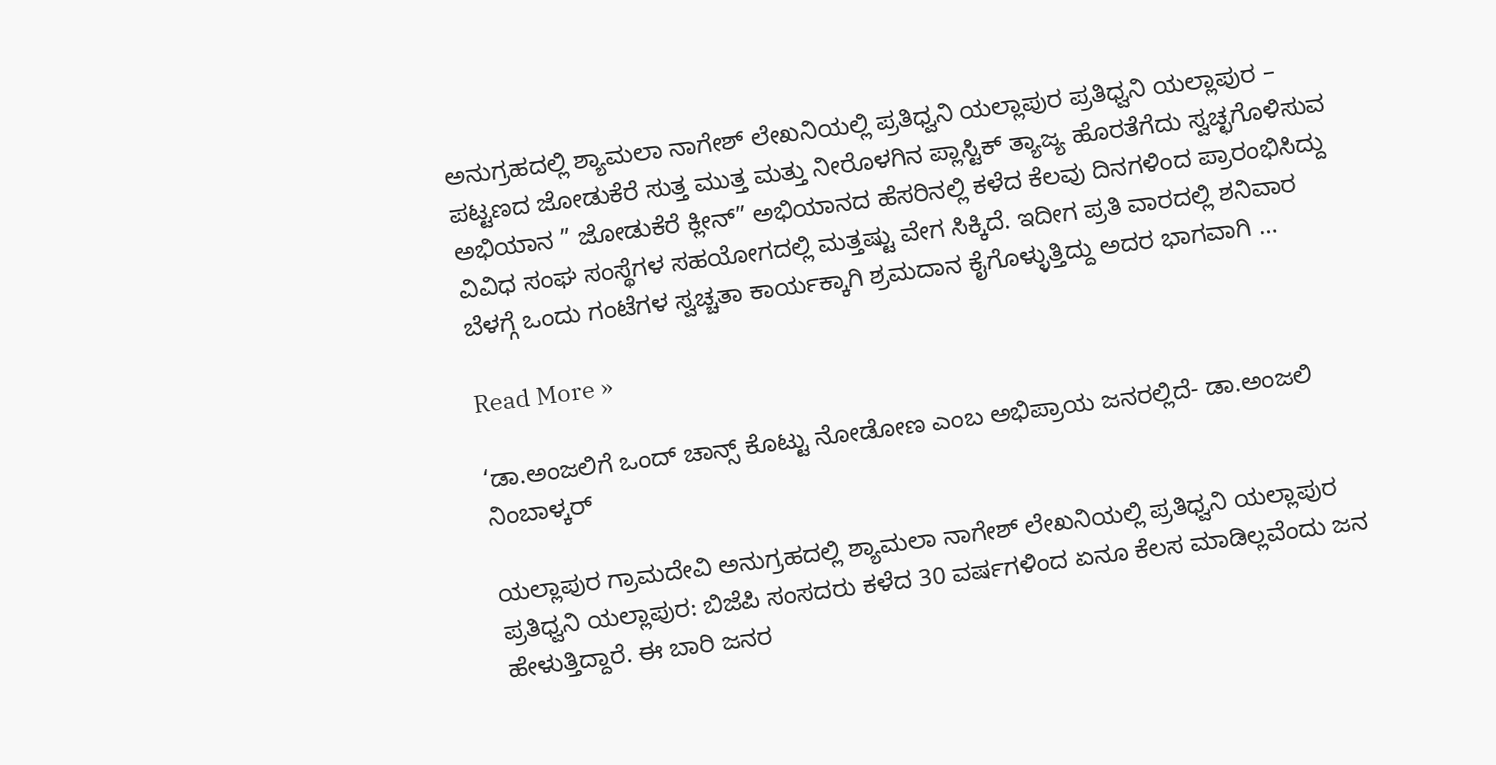ಅನುಗ್ರಹದಲ್ಲಿ ಶ್ಯಾಮಲಾ ನಾಗೇಶ್ ಲೇಖನಿಯಲ್ಲಿ ಪ್ರತಿಧ್ವನಿ ಯಲ್ಲಾಪುರ ಪ್ರತಿಧ್ವನಿ ಯಲ್ಲಾಪುರ – ಪಟ್ಟಣದ ಜೋಡುಕೆರೆ ಸುತ್ತ ಮುತ್ತ ಮತ್ತು ನೀರೊಳಗಿನ ಪ್ಲಾಸ್ಟಿಕ್ ತ್ಯಾಜ್ಯ ಹೊರತೆಗೆದು ಸ್ವಚ್ಛಗೊಳಿಸುವ ಅಭಿಯಾನ ” ಜೋಡುಕೆರೆ ಕ್ಲೀನ್” ಅಭಿಯಾನದ ಹೆಸರಿನಲ್ಲಿ ಕಳೆದ ಕೆಲವು ದಿನಗಳಿಂದ ಪ್ರಾರಂಭಿಸಿದ್ದು ವಿವಿಧ ಸಂಘ ಸಂಸ್ಥೆಗಳ ಸಹಯೋಗದಲ್ಲಿ ಮತ್ತಷ್ಟು ವೇಗ ಸಿಕ್ಕಿದೆ. ಇದೀಗ ಪ್ರತಿ ವಾರದಲ್ಲಿ ಶನಿವಾರ ಬೆಳಗ್ಗೆ ಒಂದು ಗಂಟೆಗಳ ಸ್ವಚ್ಚತಾ ಕಾರ್ಯಕ್ಕಾಗಿ ಶ್ರಮದಾನ ಕೈಗೊಳ್ಳುತ್ತಿದ್ದು ಅದರ ಭಾಗವಾಗಿ …

Read More »

‘ಡಾ.ಅಂಜಲಿಗೆ ಒಂದ್ ಚಾನ್ಸ್ ಕೊಟ್ಟು ನೋಡೋಣ ಎಂಬ ಅಭಿಪ್ರಾಯ ಜನರಲ್ಲಿದೆ- ಡಾ.ಅಂಜಲಿ ನಿಂಬಾಳ್ಕರ್

ಯಲ್ಲಾಪುರ ಗ್ರಾಮದೇವಿ ಅನುಗ್ರಹದಲ್ಲಿ ಶ್ಯಾಮಲಾ ನಾಗೇಶ್ ಲೇಖನಿಯಲ್ಲಿ ಪ್ರತಿಧ್ವನಿ ಯಲ್ಲಾಪುರ ಪ್ರತಿಧ್ವನಿ ಯಲ್ಲಾಪುರ: ಬಿಜೆಪಿ ಸಂಸದರು ಕಳೆದ 30 ವರ್ಷಗಳಿಂದ ಏನೂ ಕೆಲಸ ಮಾಡಿಲ್ಲವೆಂದು ಜನ ಹೇಳುತ್ತಿದ್ದಾರೆ. ಈ ಬಾರಿ ಜನರ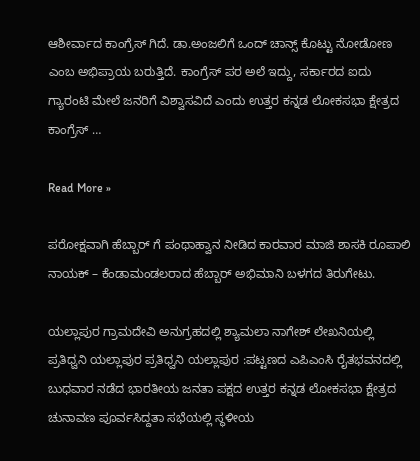ಆಶೀರ್ವಾದ ಕಾಂಗ್ರೆಸ್ ಗಿದೆ. ಡಾ.ಅಂಜಲಿಗೆ ಒಂದ್ ಚಾನ್ಸ್ ಕೊಟ್ಟು ನೋಡೋಣ ಎಂಬ ಅಭಿಪ್ರಾಯ ಬರುತ್ತಿದೆ. ಕಾಂಗ್ರೆಸ್ ಪರ ಅಲೆ‌ ಇದ್ದು, ಸರ್ಕಾರದ ಐದು ಗ್ಯಾರಂಟಿ ಮೇಲೆ ಜನರಿಗೆ ವಿಶ್ವಾಸವಿದೆ ಎಂದು ಉತ್ತರ ಕನ್ನಡ ಲೋಕಸಭಾ ಕ್ಷೇತ್ರದ ಕಾಂಗ್ರೆಸ್ …

Read More »

ಪರೋಕ್ಷವಾಗಿ ಹೆಬ್ಬಾರ್ ಗೆ ಪಂಥಾಹ್ವಾನ ನೀಡಿದ ಕಾರವಾರ ಮಾಜಿ ಶಾಸಕಿ ರೂಪಾಲಿ ನಾಯಕ್ – ಕೆಂಡಾಮಂಡಲರಾದ ಹೆಬ್ಬಾರ್ ಅಭಿಮಾನಿ ಬಳಗದ ತಿರುಗೇಟು.

ಯಲ್ಲಾಪುರ ಗ್ರಾಮದೇವಿ ಅನುಗ್ರಹದಲ್ಲಿ ಶ್ಯಾಮಲಾ ನಾಗೇಶ್ ಲೇಖನಿಯಲ್ಲಿ ಪ್ರತಿಧ್ವನಿ ಯಲ್ಲಾಪುರ ಪ್ರತಿಧ್ವನಿ ಯಲ್ಲಾಪುರ :ಪಟ್ಟಣದ ಎಪಿಎಂಸಿ ರೈತಭವನದಲ್ಲಿ ಬುಧವಾರ ನಡೆದ ಭಾರತೀಯ ಜನತಾ ಪಕ್ಷದ ಉತ್ತರ ಕನ್ನಡ ಲೋಕಸಭಾ ಕ್ಷೇತ್ರದ ಚುನಾವಣ ಪೂರ್ವಸಿದ್ದತಾ ಸಭೆಯಲ್ಲಿ ಸ್ಥಳೀಯ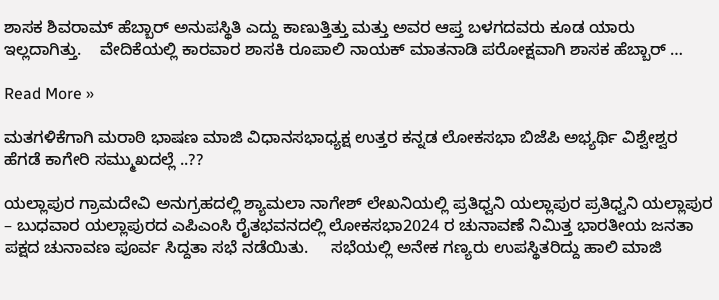ಶಾಸಕ ಶಿವರಾಮ್ ಹೆಬ್ಬಾರ್ ಅನುಪಸ್ಥಿತಿ ಎದ್ದು ಕಾಣುತ್ತಿತ್ತು ಮತ್ತು ಅವರ ಆಪ್ತ ಬಳಗದವರು ಕೂಡ ಯಾರು ಇಲ್ಲದಾಗಿತ್ತು.    ವೇದಿಕೆಯಲ್ಲಿ ಕಾರವಾರ ಶಾಸಕಿ ರೂಪಾಲಿ ನಾಯಕ್ ಮಾತನಾಡಿ ಪರೋಕ್ಷವಾಗಿ ಶಾಸಕ ಹೆಬ್ಬಾರ್ …

Read More »

ಮತಗಳಿಕೆಗಾಗಿ ಮರಾಠಿ ಭಾಷಣ ಮಾಜಿ ವಿಧಾನಸಭಾಧ್ಯಕ್ಷ ಉತ್ತರ ಕನ್ನಡ ಲೋಕಸಭಾ ಬಿಜೆಪಿ ಅಭ್ಯರ್ಥಿ ವಿಶ್ವೇಶ್ವರ ಹೆಗಡೆ ಕಾಗೇರಿ ಸಮ್ಮುಖದಲ್ಲೆ ..??

ಯಲ್ಲಾಪುರ ಗ್ರಾಮದೇವಿ ಅನುಗ್ರಹದಲ್ಲಿ ಶ್ಯಾಮಲಾ ನಾಗೇಶ್ ಲೇಖನಿಯಲ್ಲಿ ಪ್ರತಿಧ್ವನಿ ಯಲ್ಲಾಪುರ ಪ್ರತಿಧ್ವನಿ ಯಲ್ಲಾಪುರ – ಬುಧವಾರ ಯಲ್ಲಾಪುರದ ಎಪಿಎಂಸಿ ರೈತಭವನದಲ್ಲಿ ಲೋಕಸಭಾ2024 ರ ಚುನಾವಣೆ ನಿಮಿತ್ತ ಭಾರತೀಯ ಜನತಾ ಪಕ್ಷದ ಚುನಾವಣ ಪೂರ್ವ ಸಿದ್ದತಾ ಸಭೆ ನಡೆಯಿತು.     ಸಭೆಯಲ್ಲಿ ಅನೇಕ ಗಣ್ಯರು ಉಪಸ್ಥಿತರಿದ್ದು ಹಾಲಿ ಮಾಜಿ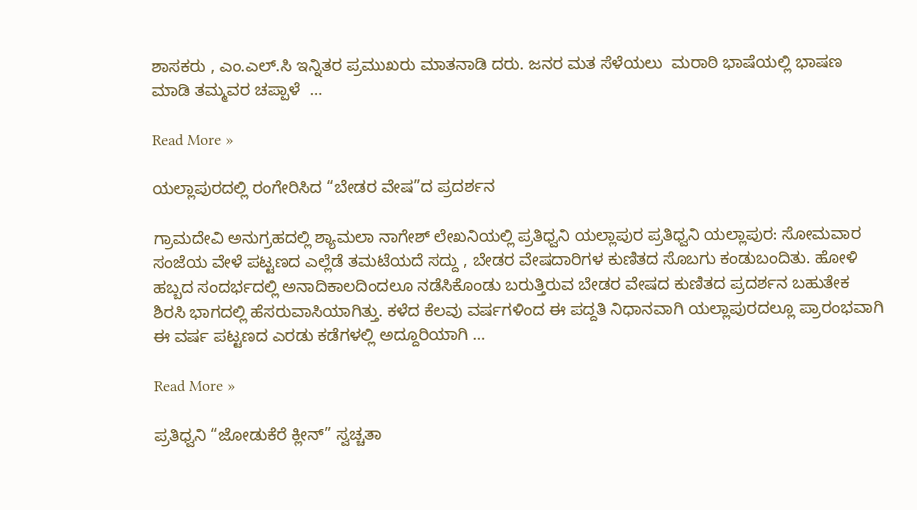ಶಾಸಕರು , ಎಂ.ಎಲ್.ಸಿ ಇನ್ನಿತರ ಪ್ರಮುಖರು ಮಾತನಾಡಿ ದರು. ಜನರ ಮತ ಸೆಳೆಯಲು  ಮರಾಠಿ ಭಾಷೆಯಲ್ಲಿ ಭಾಷಣ ಮಾಡಿ ತಮ್ಮವರ ಚಪ್ಪಾಳೆ  …

Read More »

ಯಲ್ಲಾಪುರದಲ್ಲಿ ರಂಗೇರಿಸಿದ “ಬೇಡರ ವೇಷ”ದ ಪ್ರದರ್ಶನ

ಗ್ರಾಮದೇವಿ ಅನುಗ್ರಹದಲ್ಲಿ ಶ್ಯಾಮಲಾ ನಾಗೇಶ್ ಲೇಖನಿಯಲ್ಲಿ ಪ್ರತಿಧ್ವನಿ ಯಲ್ಲಾಪುರ ಪ್ರತಿಧ್ವನಿ ಯಲ್ಲಾಪುರ: ಸೋಮವಾರ ಸಂಜೆಯ ವೇಳೆ ಪಟ್ಟಣದ ಎಲ್ಲೆಡೆ ತಮಟೆಯದೆ ಸದ್ದು , ಬೇಡರ ವೇಷದಾರಿಗಳ ಕುಣಿತದ ಸೊಬಗು ಕಂಡುಬಂದಿತು. ಹೋಳಿ ಹಬ್ಬದ ಸಂದರ್ಭದಲ್ಲಿ ಅನಾದಿಕಾಲದಿಂದಲೂ ನಡೆಸಿಕೊಂಡು ಬರುತ್ತಿರುವ ಬೇಡರ ವೇಷದ ಕುಣಿತದ ಪ್ರದರ್ಶನ ಬಹುತೇಕ ಶಿರಸಿ ಭಾಗದಲ್ಲಿ ಹೆಸರುವಾಸಿಯಾಗಿತ್ತು. ಕಳೆದ ಕೆಲವು ವರ್ಷಗಳಿಂದ ಈ ಪದ್ದತಿ ನಿಧಾನವಾಗಿ ಯಲ್ಲಾಪುರದಲ್ಲೂ ಪ್ರಾರಂಭವಾಗಿ ಈ ವರ್ಷ ಪಟ್ಟಣದ ಎರಡು ಕಡೆಗಳಲ್ಲಿ ಅದ್ದೂರಿಯಾಗಿ …

Read More »

ಪ್ರತಿಧ್ವನಿ “ಜೋಡುಕೆರೆ ಕ್ಲೀನ್” ಸ್ವಚ್ಚತಾ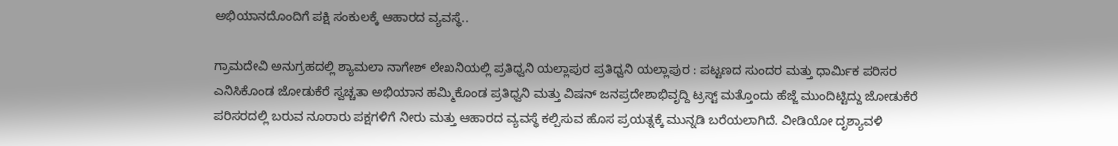ಅಭಿಯಾನದೊಂದಿಗೆ ಪಕ್ಷಿ ಸಂಕುಲಕ್ಕೆ ಆಹಾರದ ವ್ಯವಸ್ಥೆ..

ಗ್ರಾಮದೇವಿ ಅನುಗ್ರಹದಲ್ಲಿ ಶ್ಯಾಮಲಾ ನಾಗೇಶ್ ಲೇಖನಿಯಲ್ಲಿ ಪ್ರತಿಧ್ವನಿ ಯಲ್ಲಾಪುರ ಪ್ರತಿಧ್ವನಿ ಯಲ್ಲಾಪುರ : ಪಟ್ಟಣದ ಸುಂದರ ಮತ್ತು ಧಾರ್ಮಿಕ ಪರಿಸರ ಎನಿಸಿಕೊಂಡ ಜೋಡುಕೆರೆ ಸ್ವಚ್ಚತಾ ಅಭಿಯಾನ ಹಮ್ಮಿಕೊಂಡ ಪ್ರತಿಧ್ವನಿ ಮತ್ತು ವಿಷನ್ ಜನಪ್ರದೇಶಾಭಿವೃದ್ದಿ ಟ್ರಸ್ಟ್ ಮತ್ತೊಂದು ಹೆಜ್ಜೆ ಮುಂದಿಟ್ಟಿದ್ದು ಜೋಡುಕೆರೆ ಪರಿಸರದಲ್ಲಿ ಬರುವ ನೂರಾರು ಪಕ್ಷಗಳಿಗೆ ನೀರು ಮತ್ತು ಆಹಾರದ ವ್ಯವಸ್ಥೆ ಕಲ್ಪಿಸುವ ಹೊಸ ಪ್ರಯತ್ನಕ್ಕೆ ಮುನ್ನಡಿ ಬರೆಯಲಾಗಿದೆ. ವೀಡಿಯೋ ದೃಶ್ಯಾವಳಿ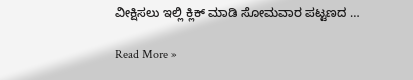ವೀಕ್ಷಿಸಲು ಇಲ್ಲಿ ಕ್ಲಿಕ್ ಮಾಡಿ ಸೋಮವಾರ ಪಟ್ಟಣದ …

Read More »